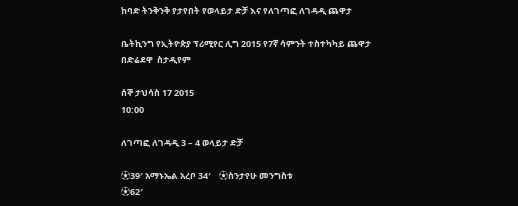ከባድ ትንቅንቅ የታየበት የወላይታ ድቻ እና የለገጣፎ ለገዳዲ ጨዋታ

ቤትኪንግ የኢትዮጵያ ፕሪሚየር ሊግ 2015 የ7ኛ ሳምንት ተስተካካይ ጨዋታ
በድሬደዋ  ስታዲየም

ሰኞ ታህሳስ 17 2015
10:00

ለገጣፎ ለገዳዲ 3 – 4 ወላይታ ድቻ

⚽39′ አማኑኤል አረቦ 34′    ⚽ስንታየሁ መንግስቱ
⚽62′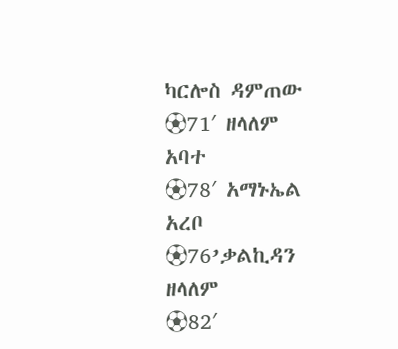ካርሎስ ዳምጠው     ⚽71′ ዘላለም አባተ
⚽78′ አማኑኤል አረቦ        ⚽76’ቃልኪዳን ዘላለም
⚽82′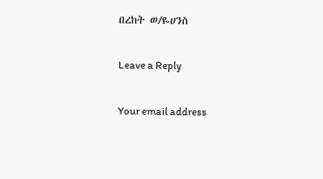በረከት ወ/ዬሀንስ

Leave a Reply

Your email address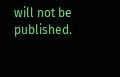will not be published.